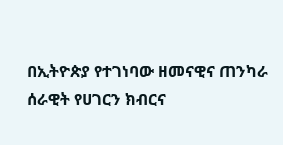በኢትዮጵያ የተገነባው ዘመናዊና ጠንካራ ሰራዊት የሀገርን ክብርና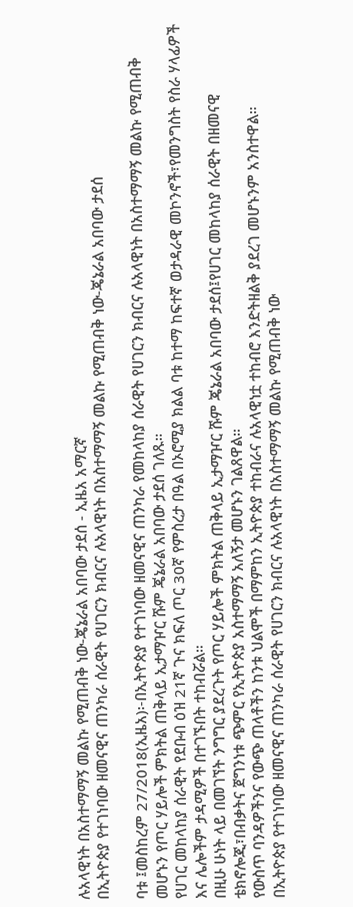ሉአላዊነት በአስተማማኝ መልኩ የሚጠብቅ ነው-ጄኔራል አበባው ታደሰ - ኢዜአ አማርኛ
በኢትዮጵያ የተገነባው ዘመናዊና ጠንካራ ሰራዊት የሀገርን ክብርና ሉአላዊነት በአስተማማኝ መልኩ የሚጠብቅ ነው-ጄኔራል አበባው ታደሰ

ባቱ ፤መስከረም 27/2018(ኢዜአ)፡-በኢትዮጵያ የተገነባው ዘመናዊና ጠንካራ የመከላከያ ሰራዊት የሀገርን ክብርና ሉአላዊነት በአስተማማኝ መልኩ የሚጠብቅ መሆኑን የጦር ሃይሎች ምክትል ጠቅላይ ኢታማዦር ሹም ጄኔራል አበባው ታደሰ ገለጹ።
የሀገር መከላከያ ሰራዊት የደቡብ ዕዝ 21ኛ ጉና ክፍለ ጦር 30ኛ የምስረታ በዓል በኦሮሚያ ክልል ባቱ ከተማ ከፍተኛ ወታዳራዊ መኮንኖች፣የመንግስት የስራ ሃላፊዎች እና ሌሎችም ታዳሚዎች በተገኙበት ተከብሯል።
በዚሁ ሁነት ላይ በመገኘት ንግግር ያደረጉት የጦር ሃይሎች ምክትል ጠቅላይ ኢታማዦር ሹም ጄኔራል አበባው ታደሰ፤የሀገር መከላከያ ሰራዊት በዘመናዊ ቴክኖሎጂ፣በብቃትና ጀግንነቱ ጭምር የኢትዮጵያ አስተማማኝ አለኝታ መሆኑን ገልጸዋል።
የውስጥ ባንዳዎችንና የውጭ ጠላቶችን ከንቱ ህልሞች በማምከን ኢትዮጵያ ተከብራና ሉአላዊነቷ ተከብሮ እንድትዘልቅ ያደረገ መሆኑንም አንስተዋል።
በኢትዮጵያ የተገነባው ዘመናዊና ጠንካራ ሰራዊት የሀገርን ክብርና ሉአላዊነት በአስተማማኝ መልኩ የሚጠብቅ ነው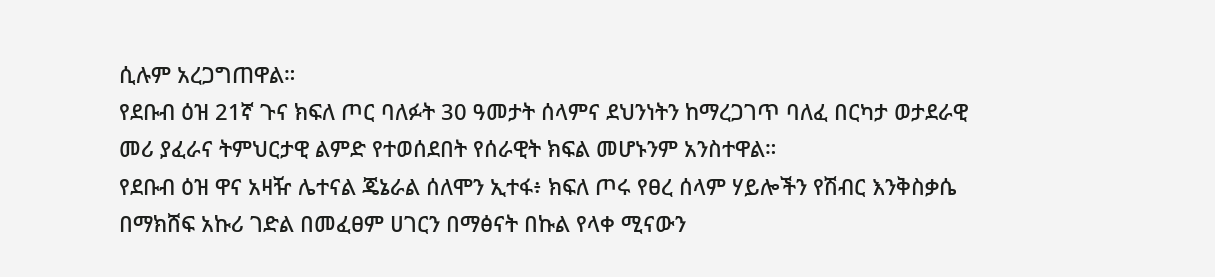ሲሉም አረጋግጠዋል።
የደቡብ ዕዝ 21ኛ ጉና ክፍለ ጦር ባለፉት 30 ዓመታት ሰላምና ደህንነትን ከማረጋገጥ ባለፈ በርካታ ወታደራዊ መሪ ያፈራና ትምህርታዊ ልምድ የተወሰደበት የሰራዊት ክፍል መሆኑንም አንስተዋል።
የደቡብ ዕዝ ዋና አዛዥ ሌተናል ጄኔራል ሰለሞን ኢተፋ፥ ክፍለ ጦሩ የፀረ ሰላም ሃይሎችን የሽብር እንቅስቃሴ በማክሸፍ አኩሪ ገድል በመፈፀም ሀገርን በማፅናት በኩል የላቀ ሚናውን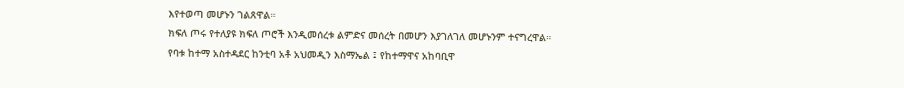እየተወጣ መሆኑን ገልጸዋል።
ክፍለ ጦሩ የተለያዩ ክፍለ ጦሮች እንዲመሰረቱ ልምድና መሰረት በመሆን እያገለገለ መሆኑንም ተናግረዋል።
የባቱ ከተማ አስተዳደር ከንቲባ አቶ አህመዲን እስማኤል ፤ የከተማዋና አከባቢዋ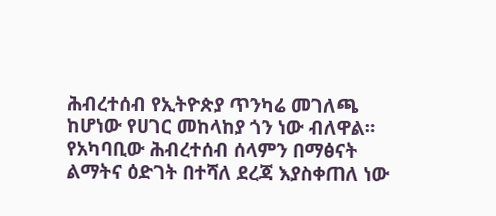ሕብረተሰብ የኢትዮጵያ ጥንካሬ መገለጫ ከሆነው የሀገር መከላከያ ጎን ነው ብለዋል።
የአካባቢው ሕብረተሰብ ሰላምን በማፅናት ልማትና ዕድገት በተሻለ ደረጃ እያስቀጠለ ነው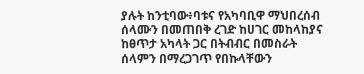ያሉት ከንቲባው፥ባቱና የአካባቢዋ ማህበረሰብ ሰላሙን በመጠበቅ ረገድ ከሀገር መከላከያና ከፀጥታ አካላት ጋር በትብብር በመስራት ሰላምን በማረጋገጥ የበኩላቸውን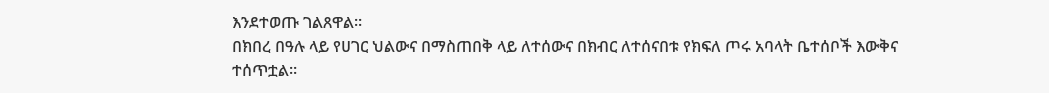እንደተወጡ ገልጸዋል።
በክበረ በዓሉ ላይ የሀገር ህልውና በማስጠበቅ ላይ ለተሰውና በክብር ለተሰናበቱ የክፍለ ጦሩ አባላት ቤተሰቦች እውቅና ተሰጥቷል።